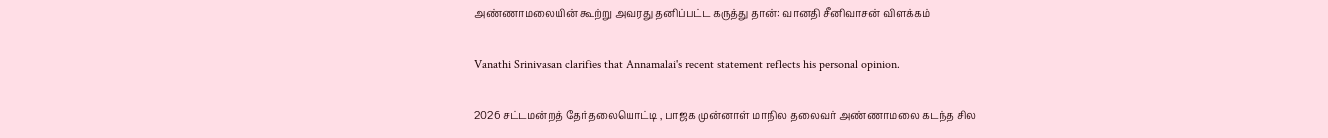அண்ணாமலையின் கூற்று அவரது தனிப்பட்ட கருத்து தான்: வானதி சீனிவாசன் விளக்கம்

Vanathi Srinivasan clarifies that Annamalai's recent statement reflects his personal opinion.

2026 சட்டமன்றத் தேர்தலையொட்டி , பாஜக முன்னாள் மாநில தலைவர் அண்ணாமலை கடந்த சில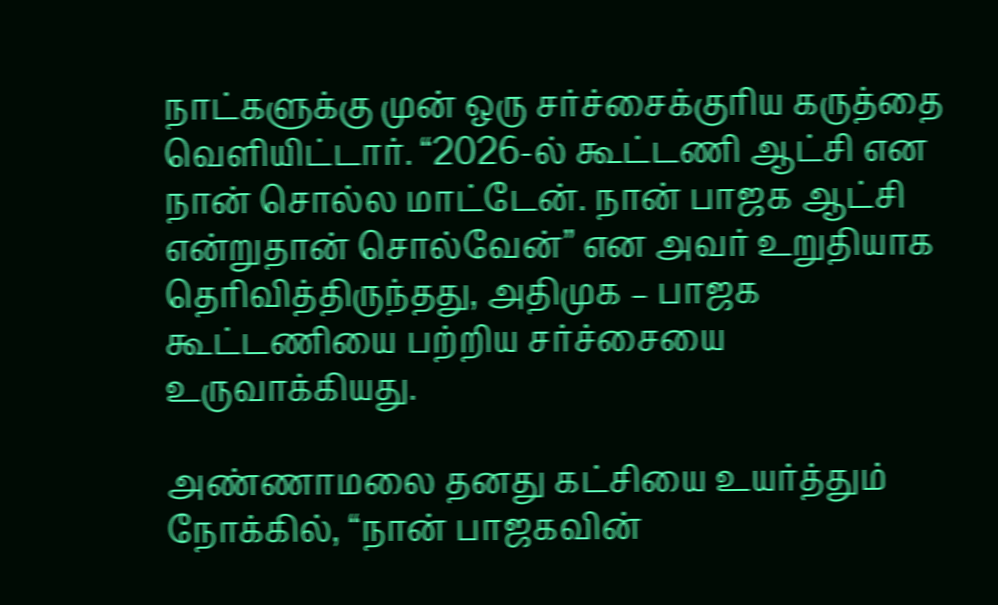நாட்களுக்கு முன் ஒரு சர்ச்சைக்குரிய கருத்தை வெளியிட்டார். “2026-ல் கூட்டணி ஆட்சி என நான் சொல்ல மாட்டேன். நான் பாஜக ஆட்சி என்றுதான் சொல்வேன்” என அவர் உறுதியாக தெரிவித்திருந்தது, அதிமுக – பாஜக கூட்டணியை பற்றிய சர்ச்சையை உருவாக்கியது.

அண்ணாமலை தனது கட்சியை உயர்த்தும் நோக்கில், “நான் பாஜகவின்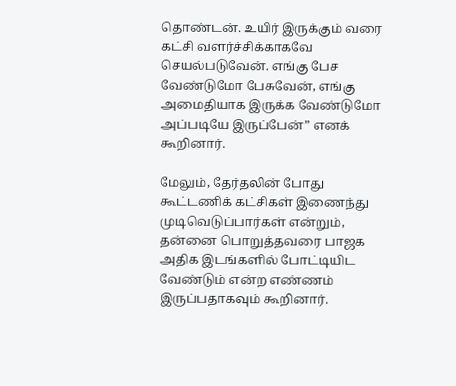தொண்டன். உயிர் இருக்கும் வரை கட்சி வளர்ச்சிக்காகவே செயல்படுவேன். எங்கு பேச வேண்டுமோ பேசுவேன், எங்கு அமைதியாக இருக்க வேண்டுமோ அப்படியே இருப்பேன்” எனக் கூறினார்.

மேலும், தேர்தலின் போது கூட்டணிக் கட்சிகள் இணைந்து முடிவெடுப்பார்கள் என்றும், தன்னை பொறுத்தவரை பாஜக அதிக இடங்களில் போட்டியிட வேண்டும் என்ற எண்ணம் இருப்பதாகவும் கூறினார்.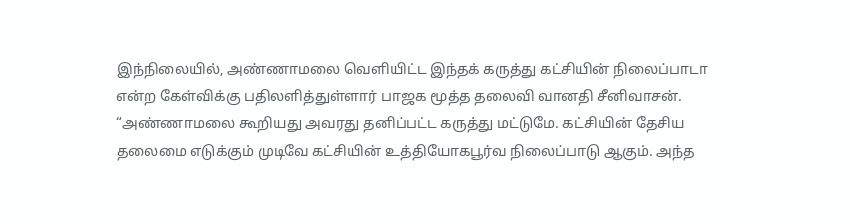இந்நிலையில், அண்ணாமலை வெளியிட்ட இந்தக் கருத்து கட்சியின் நிலைப்பாடா என்ற கேள்விக்கு பதிலளித்துள்ளார் பாஜக மூத்த தலைவி வானதி சீனிவாசன். “அண்ணாமலை கூறியது அவரது தனிப்பட்ட கருத்து மட்டுமே. கட்சியின் தேசிய தலைமை எடுக்கும் முடிவே கட்சியின் உத்தியோகபூர்வ நிலைப்பாடு ஆகும். அந்த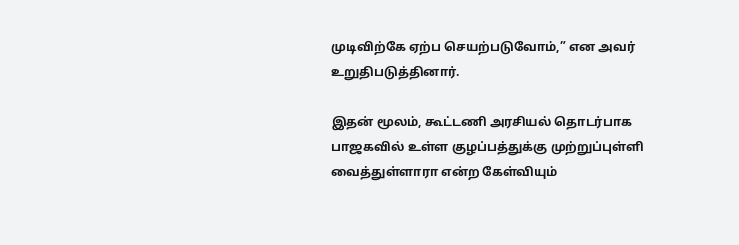முடிவிற்கே ஏற்ப செயற்படுவோம்,” என அவர் உறுதிபடுத்தினார்.

இதன் மூலம், கூட்டணி அரசியல் தொடர்பாக பாஜகவில் உள்ள குழப்பத்துக்கு முற்றுப்புள்ளி வைத்துள்ளாரா என்ற கேள்வியும்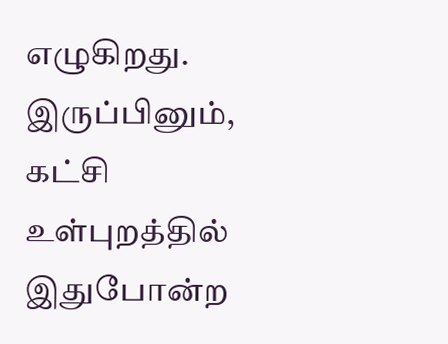எழுகிறது. இருப்பினும், கட்சி உள்புறத்தில் இதுபோன்ற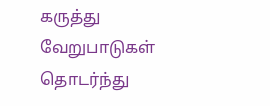கருத்து வேறுபாடுகள் தொடர்ந்து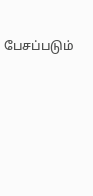பேசப்படும்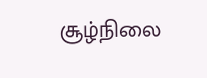சூழ்நிலை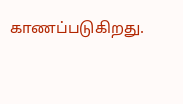காணப்படுகிறது.